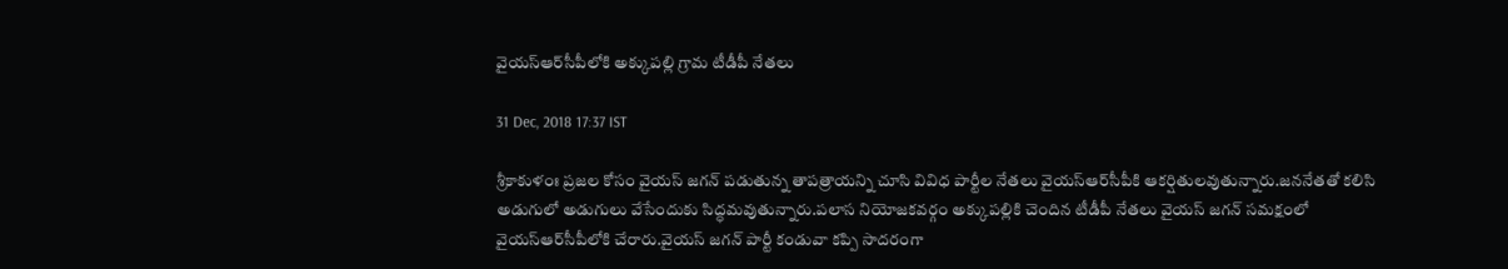వైయస్‌ఆర్‌సీపీలోకి అక్కుపల్లి గ్రామ టీడీపీ నేతలు

31 Dec, 2018 17:37 IST

శ్రీకాకుళంః ప్రజల కోసం వైయస్‌ జగన్‌ పడుతున్న తాపత్రాయన్ని చూసి వివిధ పార్టీల నేతలు వైయస్‌ఆర్‌సీపీకి ఆకర్షితులవుతున్నారు.జననేతతో కలిసి అడుగులో అడుగులు వేసేందుకు సిద్ధమవుతున్నారు.పలాస నియోజకవర్గం అక్కుపల్లికి చెందిన టీడీపీ నేతలు వైయస్‌ జగన్‌ సమక్షంలో వైయస్‌ఆర్‌సీపీలోకి చేరారు.వైయస్‌ జగన్‌ పార్టీ కండువా కప్పి సాదరంగా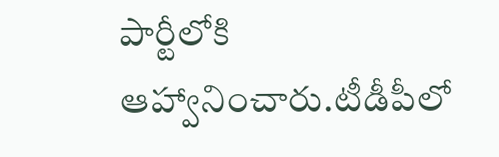పార్టీలోకి ఆహ్వానించారు.టీడీపీలో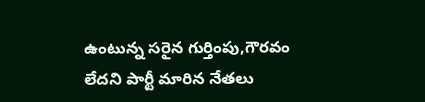ఉంటున్న సరైన గుర్తింపు,గౌరవం లేదని పార్టీ మారిన నేతలు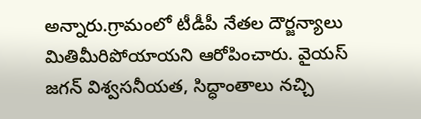అన్నారు.గ్రామంలో టీడీపీ నేతల దౌర్జన్యాలు మితిమీరిపోయాయని ఆరోపించారు. వైయస్‌ జగన్‌ విశ్వసనీయత, సిద్ధాంతాలు నచ్చి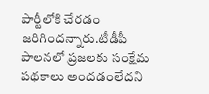పార్టీలోకి చేరడం జరిగిందన్నారు.టీడీపీ పాలనలో ప్రజలకు సంక్షేమ పథకాలు అందడంలేదని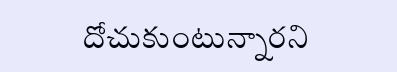దోచుకుంటున్నారని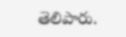తెలిపారు.